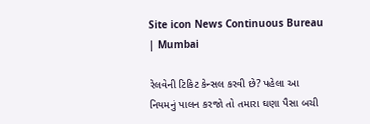Site icon News Continuous Bureau | Mumbai

રેલવેની ટિકિટ કેન્સલ કરવી છે? પહેલા આ નિયમનું પાલન કરજો તો તમારા ઘણા પૈસા બચી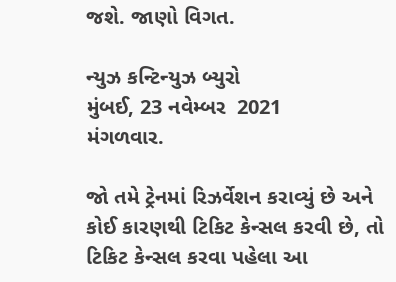જશે. જાણો વિગત.

ન્યુઝ કન્ટિન્યુઝ બ્યુરો
મુંબઈ, 23 નવેમ્બર  2021
મંગળવાર.

જો તમે ટ્રેનમાં રિઝર્વેશન કરાવ્યું છે અને કોઈ કારણથી ટિકિટ કેન્સલ કરવી છે, તો ટિકિટ કેન્સલ કરવા પહેલા આ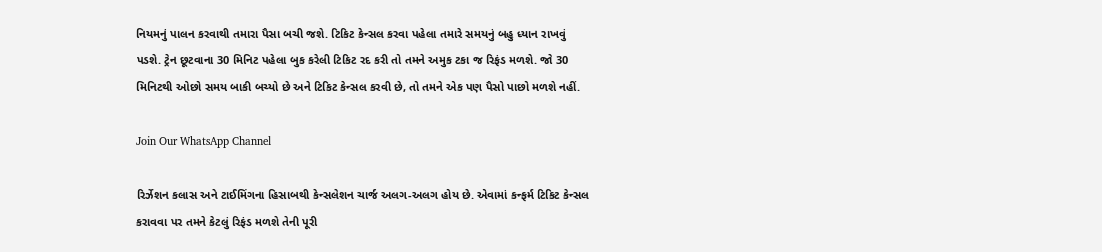નિયમનું પાલન કરવાથી તમારા પૈસા બચી જશે. ટિકિટ કેન્સલ કરવા પહેલા તમારે સમયનું બહુ ધ્યાન રાખવું પડશે. ટ્રેન છૂટવાના 30 મિનિટ પહેલા બુક કરેલી ટિકિટ રદ કરી તો તમને અમુક ટકા જ રિફંડ મળશે. જો 30 મિનિટથી ઓછો સમય બાકી બચ્યો છે અને ટિકિટ કેન્સલ કરવી છે, તો તમને એક પણ પૈસો પાછો મળશે નહીં.

Join Our WhatsApp Channel

રિર્ઝેશન કલાસ અને ટાઈમિંગના હિસાબથી કેન્સલેશન ચાર્જ અલગ-અલગ હોય છે. એવામાં કન્ફર્મ ટિકિટ કેન્સલ કરાવવા પર તમને કેટલું રિફંડ મળશે તેની પૂરી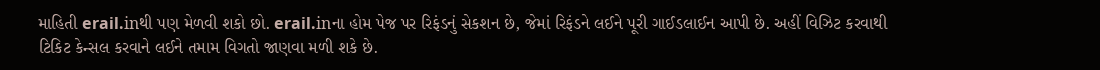માહિતી erail.inથી પણ મેળવી શકો છો. erail.inના હોમ પેજ પર રિફંડનું સેકશન છે, જેમાં રિફંડને લઈને પૂરી ગાઈડલાઈન આપી છે. અહીં વિઝિટ કરવાથી ટિકિટ કેન્સલ કરવાને લઈને તમામ વિગતો જાણવા મળી શકે છે.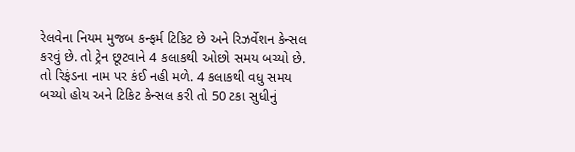રેલવેના નિયમ મુજબ કન્ફર્મ ટિકિટ છે અને રિઝર્વેશન કેન્સલ કરવું છે. તો ટ્રેન છૂટવાને 4 કલાકથી ઓછો સમય બચ્યો છે. તો રિફંડના નામ પર કંઈ નહી મળે. 4 કલાકથી વધુ સમય બચ્યો હોય અને ટિકિટ કેન્સલ કરી તો 50 ટકા સુધીનું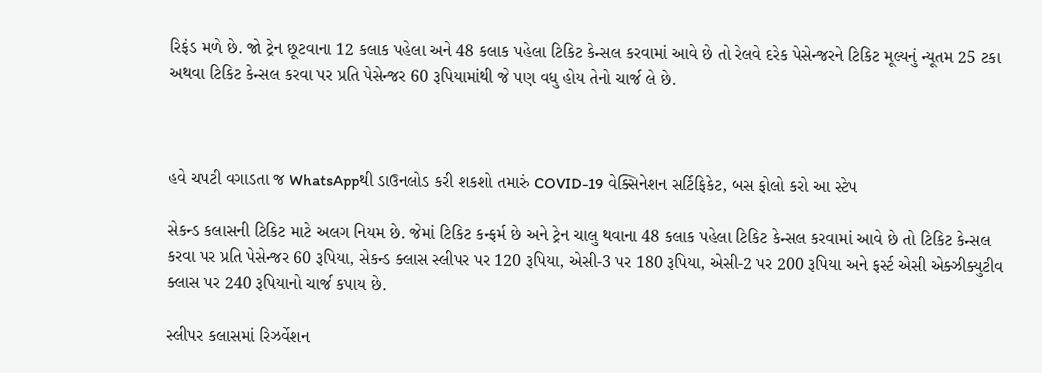રિફંડ મળે છે. જો ટ્રેન છૂટવાના 12 કલાક પહેલા અને 48 કલાક પહેલા ટિકિટ કેન્સલ કરવામાં આવે છે તો રેલવે દરેક પેસેન્જરને ટિકિટ મૂલ્યનું ન્યૂતમ 25 ટકા અથવા ટિકિટ કેન્સલ કરવા પર પ્રતિ પેસેન્જર 60 રૂપિયામાંથી જે પણ વધુ હોય તેનો ચાર્જ લે છે.



હવે ચપટી વગાડતા જ WhatsAppથી ડાઉનલોડ કરી શકશો તમારું COVID-19 વેક્સિનેશન સર્ટિફિકેટ, બસ ફોલો કરો આ સ્ટેપ

સેકન્ડ કલાસની ટિકિટ માટે અલગ નિયમ છે. જેમાં ટિકિટ કન્ફર્મ છે અને ટ્રેન ચાલુ થવાના 48 કલાક પહેલા ટિકિટ કેન્સલ કરવામાં આવે છે તો ટિકિટ કેન્સલ કરવા પર પ્રતિ પેસેન્જર 60 રૂપિયા, સેકન્ડ ક્લાસ સ્લીપર પર 120 રૂપિયા, એસી-3 પર 180 રૂપિયા, એસી-2 પર 200 રૂપિયા અને ફર્સ્ટ એસી એક્ઝીક્યુટીવ ક્લાસ પર 240 રૂપિયાનો ચાર્જ કપાય છે.

સ્લીપર કલાસમાં રિઝર્વેશન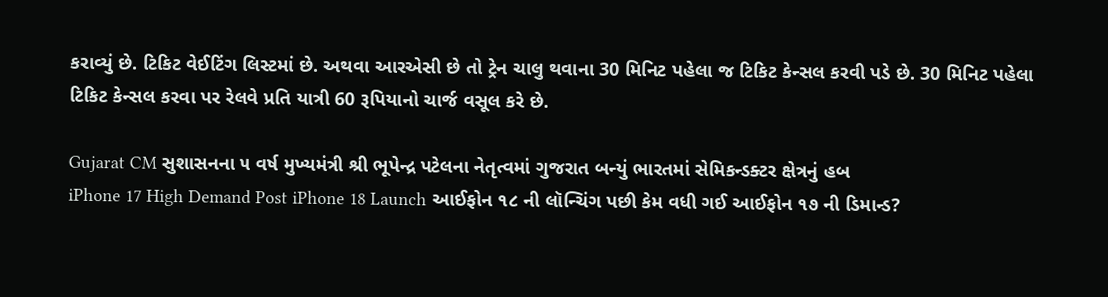કરાવ્યું છે. ટિકિટ વેઈટિંગ લિસ્ટમાં છે. અથવા આરએસી છે તો ટ્રેન ચાલુ થવાના 30 મિનિટ પહેલા જ ટિકિટ કેન્સલ કરવી પડે છે. 30 મિનિટ પહેલા ટિકિટ કેન્સલ કરવા પર રેલવે પ્રતિ યાત્રી 60 રૂપિયાનો ચાર્જ વસૂલ કરે છે.

Gujarat CM સુશાસનના ૫ વર્ષ મુખ્યમંત્રી શ્રી ભૂપેન્દ્ર પટેલના નેતૃત્વમાં ગુજરાત બન્યું ભારતમાં સેમિકન્ડક્ટર ક્ષેત્રનું હબ
iPhone 17 High Demand Post iPhone 18 Launch આઈફોન ૧૮ ની લૉન્ચિંગ પછી કેમ વધી ગઈ આઈફોન ૧૭ ની ડિમાન્ડ?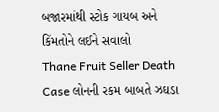બજારમાંથી સ્ટોક ગાયબ અને કિંમતોને લઈને સવાલો
Thane Fruit Seller Death Case લોનની રકમ બાબતે ઝઘડા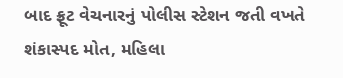બાદ ફ્રૂટ વેચનારનું પોલીસ સ્ટેશન જતી વખતે શંકાસ્પદ મોત, મહિલા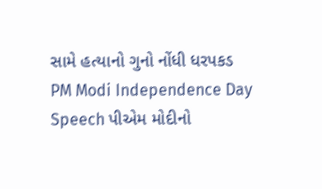સામે હત્યાનો ગુનો નોંધી ધરપકડ
PM Modi Independence Day Speech પીએમ મોદીનો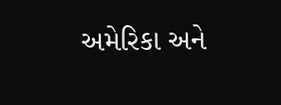અમેરિકા અને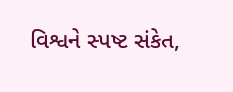વિશ્વને સ્પષ્ટ સંકેત,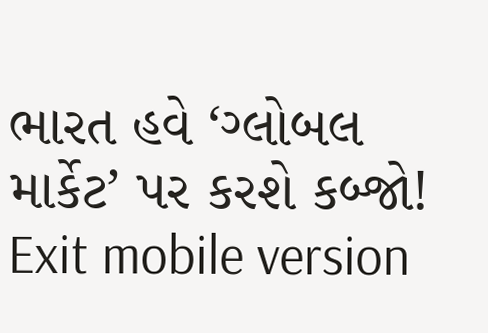ભારત હવે ‘ગ્લોબલ માર્કેટ’ પર કરશે કબ્જો!
Exit mobile version